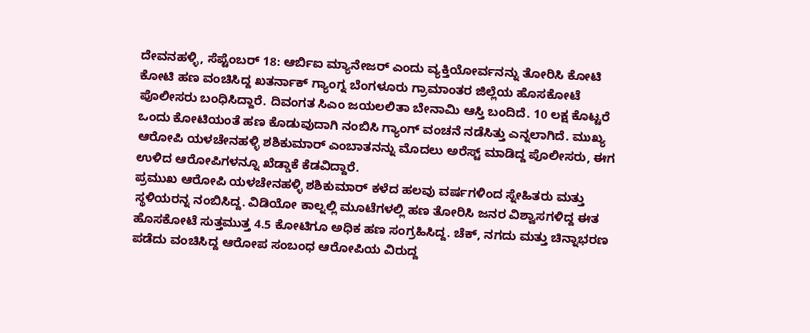ದೇವನಹಳ್ಳಿ, ಸೆಪ್ಟೆಂಬರ್ 18: ಆರ್ಬಿಐ ಮ್ಯಾನೇಜರ್ ಎಂದು ವ್ಯಕ್ತಿಯೋರ್ವನನ್ನು ತೋರಿಸಿ ಕೋಟಿ ಕೋಟಿ ಹಣ ವಂಚಿಸಿದ್ದ ಖತರ್ನಾಕ್ ಗ್ಯಾಂಗ್ನ ಬೆಂಗಳೂರು ಗ್ರಾಮಾಂತರ ಜಿಲ್ಲೆಯ ಹೊಸಕೋಟೆ ಪೊಲೀಸರು ಬಂಧಿಸಿದ್ದಾರೆ. ದಿವಂಗತ ಸಿಎಂ ಜಯಲಲಿತಾ ಬೇನಾಮಿ ಆಸ್ತಿ ಬಂದಿದೆ. 10 ಲಕ್ಷ ಕೊಟ್ಟರೆ ಒಂದು ಕೋಟಿಯಂತೆ ಹಣ ಕೊಡುವುದಾಗಿ ನಂಬಿಸಿ ಗ್ಯಾಂಗ್ ವಂಚನೆ ನಡೆಸಿತ್ತು ಎನ್ನಲಾಗಿದೆ. ಮುಖ್ಯ ಆರೋಪಿ ಯಳಚೇನಹಳ್ಳಿ ಶಶಿಕುಮಾರ್ ಎಂಬಾತನನ್ನು ಮೊದಲು ಅರೆಸ್ಟ್ ಮಾಡಿದ್ದ ಪೊಲೀಸರು, ಈಗ ಉಳಿದ ಆರೋಪಿಗಳನ್ನೂ ಖೆಡ್ಡಾಕೆ ಕೆಡವಿದ್ದಾರೆ.
ಪ್ರಮುಖ ಆರೋಪಿ ಯಳಚೇನಹಳ್ಳಿ ಶಶಿಕುಮಾರ್ ಕಳೆದ ಹಲವು ವರ್ಷಗಳಿಂದ ಸ್ನೇಹಿತರು ಮತ್ತು ಸ್ಥಳಿಯರನ್ನ ನಂಬಿಸಿದ್ದ. ವಿಡಿಯೋ ಕಾಲ್ನಲ್ಲಿ ಮೂಟೆಗಳಲ್ಲಿ ಹಣ ತೋರಿಸಿ ಜನರ ವಿಶ್ವಾಸಗಳಿದ್ದ ಈತ ಹೊಸಕೋಟೆ ಸುತ್ತಮುತ್ತ 4.5 ಕೋಟಿಗೂ ಅಧಿಕ ಹಣ ಸಂಗ್ರಹಿಸಿದ್ದ. ಚೆಕ್, ನಗದು ಮತ್ತು ಚಿನ್ನಾಭರಣ ಪಡೆದು ವಂಚಿಸಿದ್ದ ಆರೋಪ ಸಂಬಂಧ ಆರೋಪಿಯ ವಿರುದ್ದ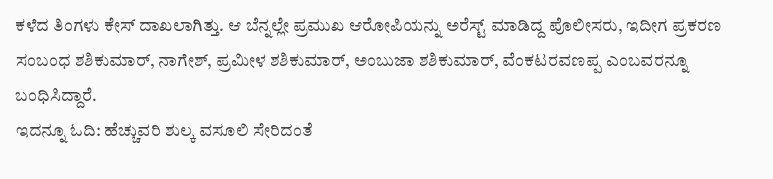ಕಳೆದ ತಿಂಗಳು ಕೇಸ್ ದಾಖಲಾಗಿತ್ತು. ಆ ಬೆನ್ನಲ್ಲೇ ಪ್ರಮುಖ ಆರೋಪಿಯನ್ನು ಅರೆಸ್ಟ್ ಮಾಡಿದ್ದ ಪೊಲೀಸರು, ಇದೀಗ ಪ್ರಕರಣ ಸಂಬಂಧ ಶಶಿಕುಮಾರ್, ನಾಗೇಶ್, ಪ್ರಮೀಳ ಶಶಿಕುಮಾರ್, ಅಂಬುಜಾ ಶಶಿಕುಮಾರ್, ವೆಂಕಟರವಣಪ್ಪ ಎಂಬವರನ್ನೂ ಬಂಧಿಸಿದ್ದಾರೆ.
ಇದನ್ನೂ ಓದಿ: ಹೆಚ್ಚುವರಿ ಶುಲ್ಕ ವಸೂಲಿ ಸೇರಿದಂತೆ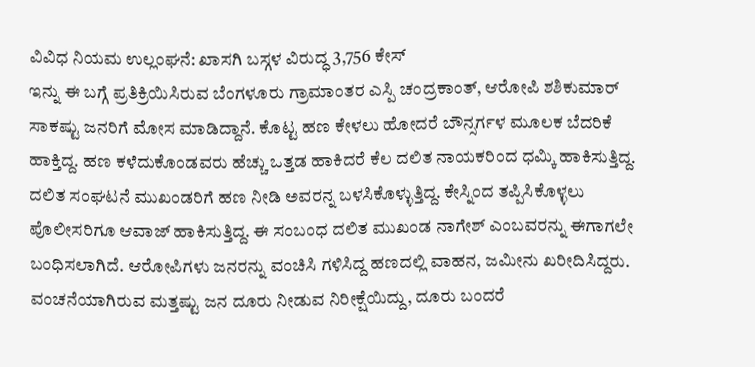ವಿವಿಧ ನಿಯಮ ಉಲ್ಲಂಘನೆ: ಖಾಸಗಿ ಬಸ್ಗಳ ವಿರುದ್ಧ 3,756 ಕೇಸ್
ಇನ್ನು ಈ ಬಗ್ಗೆ ಪ್ರತಿಕ್ರಿಯಿಸಿರುವ ಬೆಂಗಳೂರು ಗ್ರಾಮಾಂತರ ಎಸ್ಪಿ ಚಂದ್ರಕಾಂತ್, ಆರೋಪಿ ಶಶಿಕುಮಾರ್ ಸಾಕಷ್ಟು ಜನರಿಗೆ ಮೋಸ ಮಾಡಿದ್ದಾನೆ. ಕೊಟ್ಟ ಹಣ ಕೇಳಲು ಹೋದರೆ ಬೌನ್ಸರ್ಗಳ ಮೂಲಕ ಬೆದರಿಕೆ ಹಾಕ್ತಿದ್ದ. ಹಣ ಕಳೆದುಕೊಂಡವರು ಹೆಚ್ಚು ಒತ್ತಡ ಹಾಕಿದರೆ ಕೆಲ ದಲಿತ ನಾಯಕರಿಂದ ಧಮ್ಕಿ ಹಾಕಿಸುತ್ತಿದ್ದ. ದಲಿತ ಸಂಘಟನೆ ಮುಖಂಡರಿಗೆ ಹಣ ನೀಡಿ ಅವರನ್ನ ಬಳಸಿಕೊಳ್ಳುತ್ತಿದ್ದ. ಕೇಸ್ನಿಂದ ತಪ್ಪಿಸಿಕೊಳ್ಳಲು ಪೊಲೀಸರಿಗೂ ಆವಾಜ್ ಹಾಕಿಸುತ್ತಿದ್ದ. ಈ ಸಂಬಂಧ ದಲಿತ ಮುಖಂಡ ನಾಗೇಶ್ ಎಂಬವರನ್ನು ಈಗಾಗಲೇ ಬಂಧಿಸಲಾಗಿದೆ. ಆರೋಪಿಗಳು ಜನರನ್ನು ವಂಚಿಸಿ ಗಳಿಸಿದ್ದ ಹಣದಲ್ಲಿ ವಾಹನ, ಜಮೀನು ಖರೀದಿಸಿದ್ದರು. ವಂಚನೆಯಾಗಿರುವ ಮತ್ತಷ್ಟು ಜನ ದೂರು ನೀಡುವ ನಿರೀಕ್ಷೆಯಿದ್ದು, ದೂರು ಬಂದರೆ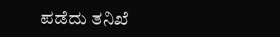ಪಡೆದು ತನಿಖೆ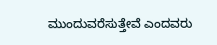ಮುಂದುವರೆಸುತ್ತೇವೆ ಎಂದವರು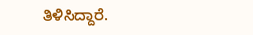ತಿಳಿಸಿದ್ದಾರೆ.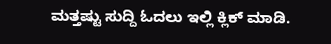ಮತ್ತಷ್ಟು ಸುದ್ದಿ ಓದಲು ಇಲ್ಲಿ ಕ್ಲಿಕ್ ಮಾಡಿ.